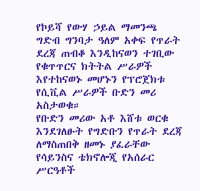የኮይሻ የውሃ ኃይል ማመንጫ ግድብ ግንባታ ዓለም አቀፍ የጥራት ደረጃ ጠብቆ እንዲከናወን ተገቢው የቁጥጥርና ክትትል ሥራዎች እየተከናወኑ መሆኑን የፕሮጀክቱ የሲቪል ሥራዎች ቡድን መሪ አስታወቁ።
የቡድን መሪው አቶ እሸቱ ወርቁ እንደገለፁት የግድቡን የጥራት ደረጃ ለማስጠበቅ ዘመኑ ያፈራቸው የሳይንስና ቴክኖሎጂ የአሰራር ሥርዓቶች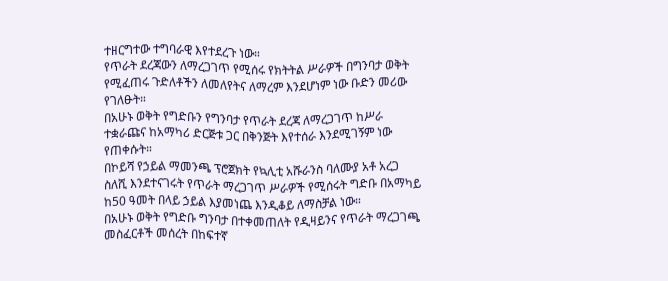ተዘርግተው ተግባራዊ እየተደረጉ ነው።
የጥራት ደረጃውን ለማረጋገጥ የሚሰሩ የክትትል ሥራዎች በግንባታ ወቅት የሚፈጠሩ ጉድለቶችን ለመለየትና ለማረም እንደሆነም ነው ቡድን መሪው የገለፁት።
በአሁኑ ወቅት የግድቡን የግንባታ የጥራት ደረጃ ለማረጋገጥ ከሥራ ተቋራጩና ከአማካሪ ድርጅቱ ጋር በቅንጅት እየተሰራ እንደሚገኝም ነው የጠቀሱት።
በኮይሻ የኃይል ማመንጫ ፕሮጀክት የኳሊቲ አሹራንስ ባለሙያ አቶ አረጋ ስለሺ እንደተናገሩት የጥራት ማረጋገጥ ሥራዎች የሚሰሩት ግድቡ በአማካይ ከ50 ዓመት በላይ ኃይል እያመነጨ እንዲቆይ ለማስቻል ነው።
በአሁኑ ወቅት የግድቡ ግንባታ በተቀመጠለት የዲዛይንና የጥራት ማረጋገጫ መስፈርቶች መሰረት በከፍተኛ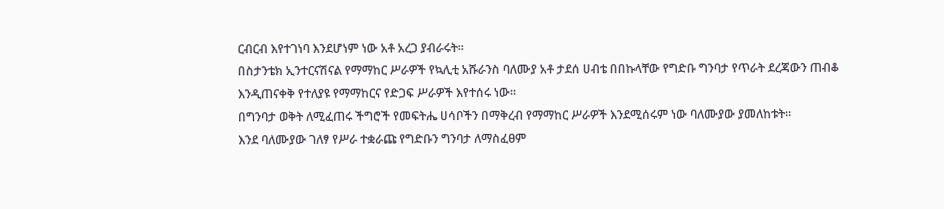ርብርብ እየተገነባ እንደሆነም ነው አቶ አረጋ ያብራሩት።
በስታንቴክ ኢንተርናሽናል የማማከር ሥራዎች የኳሊቲ አሹራንስ ባለሙያ አቶ ታደሰ ሀብቴ በበኩላቸው የግድቡ ግንባታ የጥራት ደረጃውን ጠብቆ እንዲጠናቀቅ የተለያዩ የማማከርና የድጋፍ ሥራዎች እየተሰሩ ነው።
በግንባታ ወቅት ለሚፈጠሩ ችግሮች የመፍትሔ ሀሳቦችን በማቅረብ የማማከር ሥራዎች እንደሚሰሩም ነው ባለሙያው ያመለከቱት።
እንደ ባለሙያው ገለፃ የሥራ ተቋራጩ የግድቡን ግንባታ ለማስፈፀም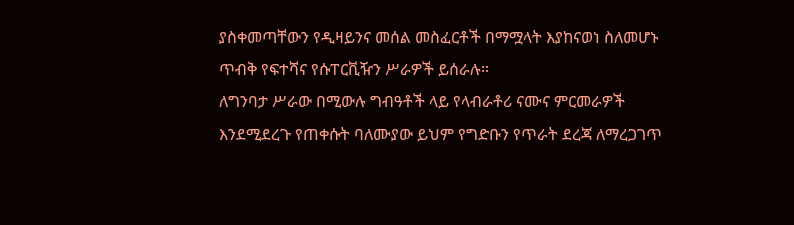ያስቀመጣቸውን የዲዛይንና መሰል መስፈርቶች በማሟላት እያከናወነ ስለመሆኑ ጥብቅ የፍተሻና የሱፐርቪዥን ሥራዎች ይሰራሉ።
ለግንባታ ሥራው በሚውሉ ግብዓቶች ላይ የላብራቶሪ ናሙና ምርመራዎች እንደሚደረጉ የጠቀሱት ባለሙያው ይህም የግድቡን የጥራት ደረጃ ለማረጋገጥ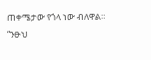ጠቀሜታው የጎላ ነው ብለዋል።
“ንፁህ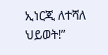ኢነርጂ ለተሻለ ህይወት!”